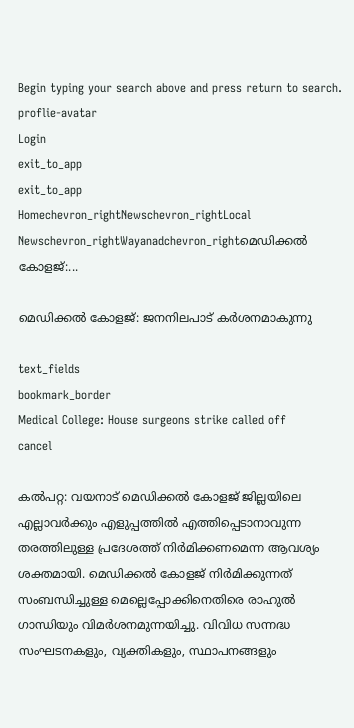Begin typing your search above and press return to search.
proflie-avatar
Login
exit_to_app
exit_to_app
Homechevron_rightNewschevron_rightLocal Newschevron_rightWayanadchevron_rightമെഡിക്കൽ കോളജ്:...

മെഡിക്കൽ കോളജ്: ജനനിലപാട് കർശനമാകുന്നു

text_fields
bookmark_border
Medical College: House surgeons strike called off
cancel

കൽപറ്റ: വയനാട് മെഡിക്കൽ കോളജ് ജില്ലയിലെ എല്ലാവർക്കും എളുപ്പത്തിൽ എത്തിപ്പെടാനാവുന്ന തരത്തിലുള്ള പ്രദേശത്ത് നിർമിക്കണമെന്ന ആവശ്യം ശക്തമായി. മെഡിക്കൽ കോളജ് നിർമിക്കുന്നത് സംബന്ധിച്ചുള്ള മെല്ലെപ്പോക്കിനെതിരെ രാഹുൽ ഗാന്ധിയും വിമർശനമുന്നയിച്ചു. വിവിധ സന്നദ്ധ സംഘടനകളും, വ്യക്തികളും, സ്ഥാപനങ്ങളും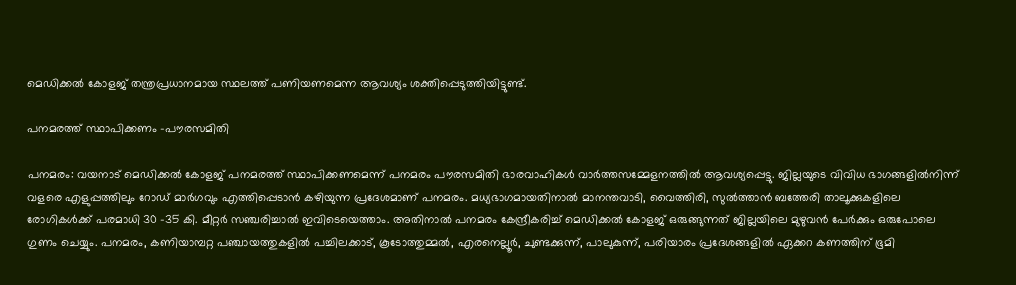മെഡിക്കൽ കോളജ് തന്ത്രപ്രധാനമായ സ്ഥലത്ത് പണിയണമെന്ന ആവശ്യം ശക്തിപ്പെടുത്തിയിട്ടുണ്ട്.

പനമരത്ത് സ്ഥാപിക്കണം –പൗരസമിതി

പനമരം: വയനാട് മെഡിക്കൽ കോളജ് പനമരത്ത് സ്ഥാപിക്കണമെന്ന് പനമരം പൗരസമിതി ഭാരവാഹികൾ വാർത്തസമ്മേളനത്തിൽ ആവശ്യപ്പെട്ടു. ജില്ലയുടെ വിവിധ ഭാഗങ്ങളിൽനിന്ന് വളരെ എളുപ്പത്തിലും റോഡ് മാർഗവും എത്തിപ്പെടാൻ കഴിയുന്ന പ്രദേശമാണ് പനമരം. മധ്യഭാഗമായതിനാൽ മാനന്തവാടി, വൈത്തിരി, സുൽത്താൻ ബത്തേരി താലൂക്കുകളിലെ രോഗികൾക്ക് പരമാധി 30 -35 കി. മീറ്റർ സഞ്ചരിച്ചാൽ ഇവിടെയെത്താം. അതിനാൽ പനമരം കേന്ദ്രീകരിച്ച് മെഡിക്കൽ കോളജ് ഒരുങ്ങുന്നത് ജില്ലയിലെ മുഴുവൻ പേർക്കും ഒരുപോലെ ഗുണം ചെയ്യും. പനമരം, കണിയാമ്പറ്റ പഞ്ചായത്തുകളിൽ പച്ചിലക്കാട്, കൂടോത്തുമ്മൽ, എരനെല്ലൂർ, ചുണ്ടക്കുന്ന്, പാലുകുന്ന്, പരിയാരം പ്രദേശങ്ങളിൽ ഏക്കറ കണത്തിന് ഭൂമി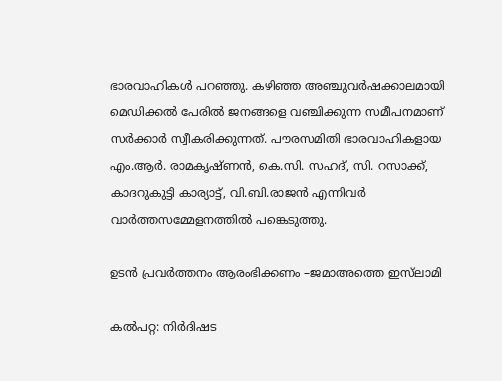ഭാരവാഹികൾ പറഞ്ഞു. കഴിഞ്ഞ അഞ്ചുവർഷക്കാലമായി മെഡിക്കൽ പേരിൽ ജനങ്ങളെ വഞ്ചിക്കുന്ന സമീപനമാണ് സർക്കാർ സ്വീകരിക്കുന്നത്. പൗരസമിതി ഭാരവാഹികളായ എം.ആർ. രാമകൃഷ്ണൻ, കെ.സി. സഹദ്, സി. റസാക്ക്, കാദറുകുട്ടി കാര്യാട്ട്, വി.ബി.രാജൻ എന്നിവർ വാർത്തസമ്മേളനത്തിൽ പങ്കെടുത്തു.

ഉടൻ പ്രവർത്തനം ആരംഭിക്കണം –ജമാഅത്തെ ഇസ്‌ലാമി

കൽപറ്റ: നിർദിഷട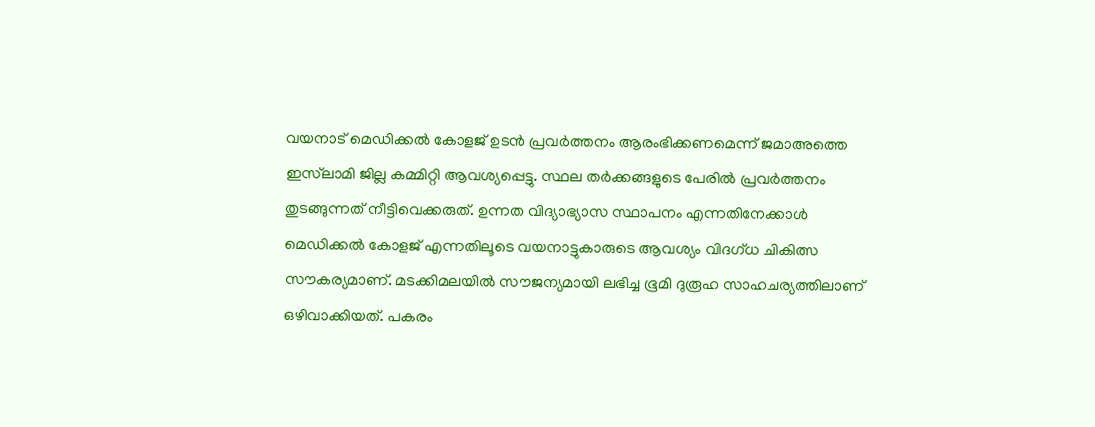വയനാട് മെഡിക്കൽ കോളജ് ഉടൻ പ്രവർത്തനം ആരംഭിക്കണമെന്ന് ജമാഅത്തെ ഇസ്‌ലാമി ജില്ല കമ്മിറ്റി ആവശ്യപ്പെട്ടു. സ്ഥല തർക്കങ്ങളുടെ പേരിൽ പ്രവർത്തനം തുടങ്ങുന്നത് നീട്ടിവെക്കരുത്. ഉന്നത വിദ്യാഭ്യാസ സ്ഥാപനം എന്നതിനേക്കാൾ മെഡിക്കൽ കോളജ് എന്നതിലൂടെ വയനാട്ടുകാരുടെ ആവശ്യം വിദഗ്ധ ചികിത്സ സൗകര്യമാണ്. മടക്കിമലയിൽ സൗജന്യമായി ലഭിച്ച ഭൂമി ദുരൂഹ സാഹചര്യത്തിലാണ് ഒഴിവാക്കിയത്. പകരം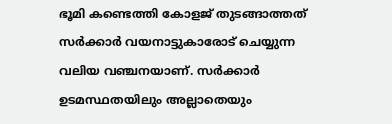ഭൂമി കണ്ടെത്തി കോളജ് തുടങ്ങാത്തത് സർക്കാർ വയനാട്ടുകാരോട് ചെയ്യുന്ന വലിയ വഞ്ചനയാണ്. സർക്കാർ ഉടമസ്ഥതയിലും അല്ലാതെയും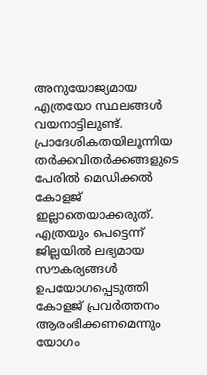അനുയോജ്യമായ എത്രയോ സ്ഥലങ്ങൾ വയനാട്ടിലുണ്ട്. പ്രാദേശികതയിലൂന്നിയ തർക്കവിതർക്കങ്ങളുടെ പേരിൽ മെഡിക്കൽ കോളജ് ഇല്ലാതെയാക്കരുത്. എത്രയും പെട്ടെന്ന് ജില്ലയിൽ ലഭ്യമായ സൗകര്യങ്ങൾ ഉപയോഗപ്പെടുത്തി കോളജ് പ്രവർത്തനം ആരംഭിക്കണമെന്നും യോഗം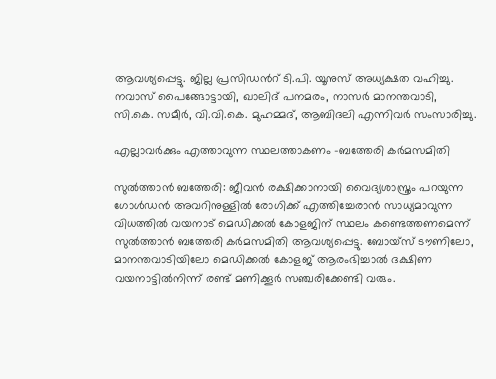ആവശ്യപ്പെട്ടു. ജില്ല പ്രസിഡൻറ് ടി.പി. യൂനുസ് അധ്യക്ഷത വഹിച്ചു. നവാസ് പൈങ്ങോട്ടായി, ഖാലിദ് പനമരം, നാസർ മാനന്തവാടി, സി.കെ. സമീർ, വി.വി.കെ. മുഹമ്മദ്, ആബിദലി എന്നിവർ സംസാരിച്ചു.

എല്ലാവർക്കും എത്താവുന്ന സ്ഥലത്താകണം –ബത്തേരി കർമസമിതി

സുൽത്താൻ ബത്തേരി: ജീവൻ രക്ഷിക്കാനായി വൈദ്യശാസ്ത്രം പറയുന്ന ഗോൾഡൻ അവറിനുള്ളിൽ രോഗിക്ക് എത്തിച്ചേരാൻ സാധ്യമാവുന്ന വിധത്തിൽ വയനാട് മെഡിക്കൽ കോളജിന് സ്ഥലം കണ്ടെത്തണമെന്ന് സുൽത്താൻ ബത്തേരി കർമസമിതി ആവശ്യപ്പെട്ടു. ബോയ്സ് ടൗണിലോ, മാനന്തവാടിയിലോ മെഡിക്കൽ കോളജ് ആരംഭിച്ചാൽ ദക്ഷിണ വയനാട്ടിൽനിന്ന് രണ്ട് മണിക്കൂർ സഞ്ചരിക്കേണ്ടി വരും.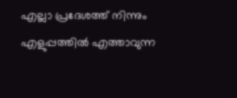എല്ലാ പ്രദേശത്ത് നിന്നും എളുപ്പത്തിൽ എത്താവുന്ന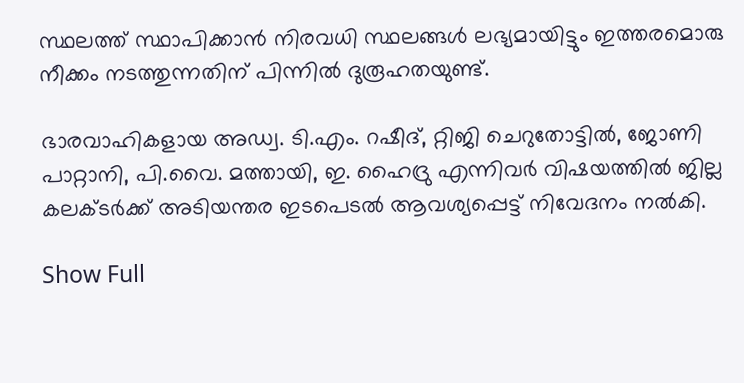സ്ഥലത്ത് സ്ഥാപിക്കാൻ നിരവധി സ്ഥലങ്ങൾ ലഭ്യമായിട്ടും ഇത്തരമൊരു നീക്കം നടത്തുന്നതിന് പിന്നിൽ ദുരൂഹതയുണ്ട്.

ഭാരവാഹികളായ അഡ്വ. ടി.എം. റഷീദ്, റ്റിജി ചെറുതോട്ടിൽ, ജോണി പാറ്റാനി, പി.വൈ. മത്തായി, ഇ. ഹൈദ്രു എന്നിവർ വിഷയത്തിൽ ജില്ല കലക്ടർക്ക് അടിയന്തര ഇടപെടൽ ആവശ്യപ്പെട്ട് നിവേദനം നൽകി.

Show Full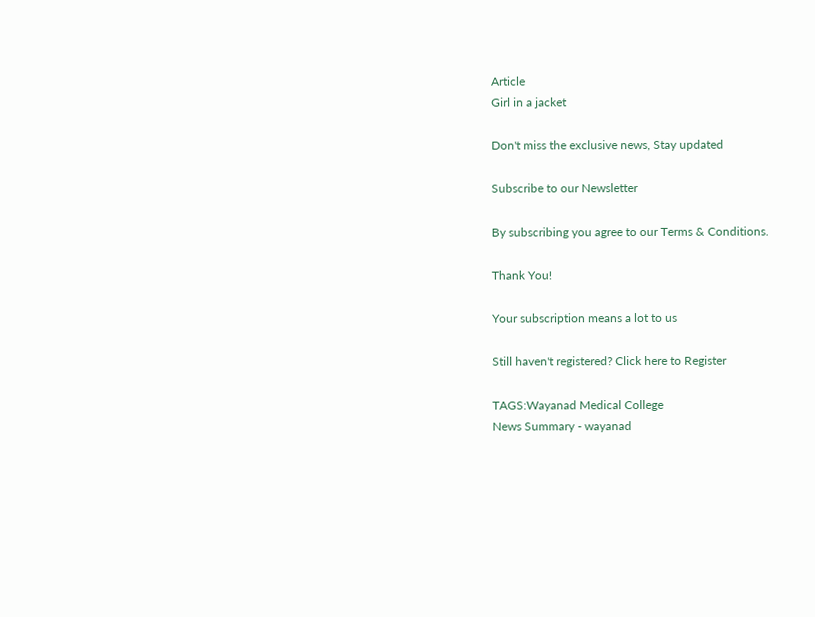Article
Girl in a jacket

Don't miss the exclusive news, Stay updated

Subscribe to our Newsletter

By subscribing you agree to our Terms & Conditions.

Thank You!

Your subscription means a lot to us

Still haven't registered? Click here to Register

TAGS:Wayanad Medical College
News Summary - wayanad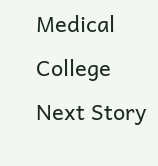Medical College
Next Story